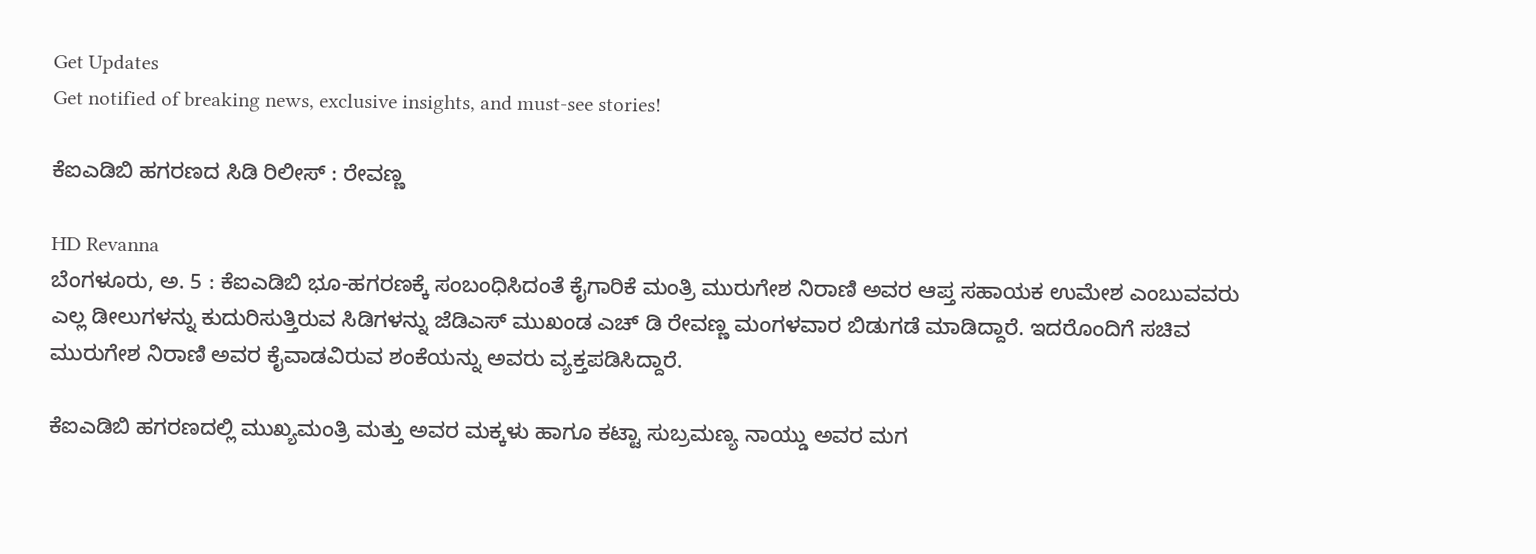Get Updates
Get notified of breaking news, exclusive insights, and must-see stories!

ಕೆಐಎಡಿಬಿ ಹಗರಣದ ಸಿಡಿ ರಿಲೀಸ್ : ರೇವಣ್ಣ

HD Revanna
ಬೆಂಗಳೂರು, ಅ. 5 : ಕೆಐಎಡಿಬಿ ಭೂ-ಹಗರಣಕ್ಕೆ ಸಂಬಂಧಿಸಿದಂತೆ ಕೈಗಾರಿಕೆ ಮಂತ್ರಿ ಮುರುಗೇಶ ನಿರಾಣಿ ಅವರ ಆಪ್ತ ಸಹಾಯಕ ಉಮೇಶ ಎಂಬುವವರು ಎಲ್ಲ ಡೀಲುಗಳನ್ನು ಕುದುರಿಸುತ್ತಿರುವ ಸಿಡಿಗಳನ್ನು ಜೆಡಿಎಸ್ ಮುಖಂಡ ಎಚ್ ಡಿ ರೇವಣ್ಣ ಮಂಗಳವಾರ ಬಿಡುಗಡೆ ಮಾಡಿದ್ದಾರೆ. ಇದರೊಂದಿಗೆ ಸಚಿವ ಮುರುಗೇಶ ನಿರಾಣಿ ಅವರ ಕೈವಾಡವಿರುವ ಶಂಕೆಯನ್ನು ಅವರು ವ್ಯಕ್ತಪಡಿಸಿದ್ದಾರೆ.

ಕೆಐಎಡಿಬಿ ಹಗರಣದಲ್ಲಿ ಮುಖ್ಯಮಂತ್ರಿ ಮತ್ತು ಅವರ ಮಕ್ಕಳು ಹಾಗೂ ಕಟ್ಟಾ ಸುಬ್ರಮಣ್ಯ ನಾಯ್ಡು ಅವರ ಮಗ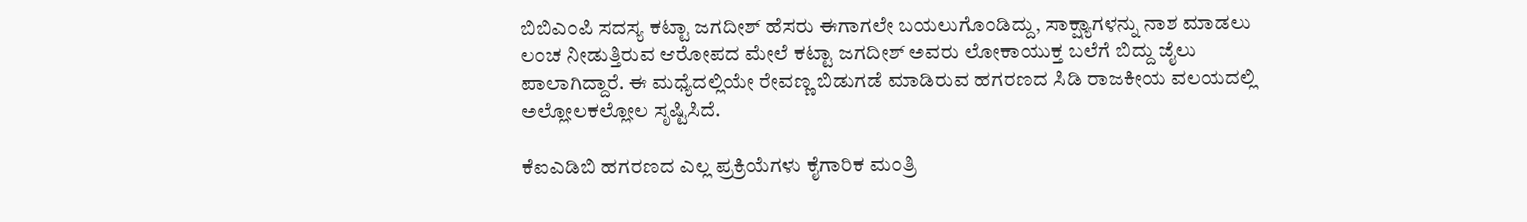ಬಿಬಿಎಂಪಿ ಸದಸ್ಯ ಕಟ್ಟಾ ಜಗದೀಶ್ ಹೆಸರು ಈಗಾಗಲೇ ಬಯಲುಗೊಂಡಿದ್ದು, ಸಾಕ್ಷ್ಯಾಗಳನ್ನು ನಾಶ ಮಾಡಲು ಲಂಚ ನೀಡುತ್ತಿರುವ ಆರೋಪದ ಮೇಲೆ ಕಟ್ಟಾ ಜಗದೀಶ್ ಅವರು ಲೋಕಾಯುಕ್ತ ಬಲೆಗೆ ಬಿದ್ದು ಜೈಲು ಪಾಲಾಗಿದ್ದಾರೆ. ಈ ಮಧ್ಯೆದಲ್ಲಿಯೇ ರೇವಣ್ಣ ಬಿಡುಗಡೆ ಮಾಡಿರುವ ಹಗರಣದ ಸಿಡಿ ರಾಜಕೀಯ ವಲಯದಲ್ಲಿ ಅಲ್ಲೋಲಕಲ್ಲೋಲ ಸೃಷ್ಟಿಸಿದೆ.

ಕೆಐಎಡಿಬಿ ಹಗರಣದ ಎಲ್ಲ ಪ್ರಕ್ರಿಯೆಗಳು ಕೈಗಾರಿಕ ಮಂತ್ರಿ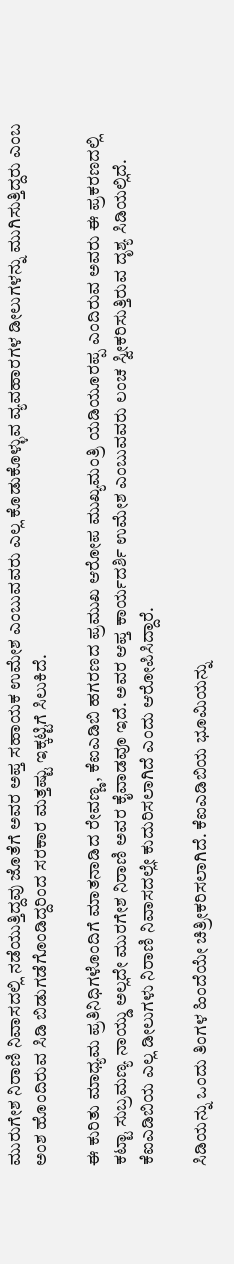ಮುರುಗೇಶ ನಿರಾಣಿ ನಿವಾಸದಲ್ಲಿ ನಡೆಯುತ್ತಿದ್ದವು ಜೊತೆಗೆ ಅವರ ಅಪ್ತ ಸಹಾಯಕ ಉಮೇಶ ಎಂಬುವವರು ಎಲ್ಲ ಕೊಡುಕೊಳ್ಳುವ ವ್ಯವಹಾರಗಳ ಡೀಲುಗಳನ್ನು ಮುಗಿಸುತ್ತಿದ್ದರು ಎಂಬ ಅಂಶ ಹೊಂದಿರುವ ಸಿಡಿ ಬಿಡುಗಡೆಗೊಂಡಿದ್ದರಿಂದ ಸರಕಾರ ಮತ್ತಷ್ಟು ಇಕ್ಕಟ್ಟಿಗೆ ಸಿಲುಕಿದೆ.

ಈ ಕುರಿತು ಮಾಧ್ಯಮ ಪ್ರತಿನಿಧಿಗಳೊಂದಿಗೆ ಮಾತನಾಡಿದ ರೇವಣ್ಣ, ಕೆಐಎಡಿಬಿ ಹಗರಣದ ಪ್ರಮುಖ ಆರೋಪ ಮುಖ್ಯಮಂತ್ರಿ ಯಡಿಯೂರಪ್ಪ ಎಂದಿರುವ ಅವರು ಈ ಪ್ರಕರಣದಲ್ಲಿ ಕಟ್ಟಾ ಸುಬ್ರಮಣ್ಯ ನಾಯ್ಡು ಅಲ್ಲದೇ ಮುರಗೇಶ ನಿರಾಣಿ ಅವರ ಕೈವಾಡವೂ ಇದೆ. ಅವರ ಆಪ್ತ ಕಾರ್ಯದರ್ಶಿ ಉಮೇಶ ಎಂಬುವವರು ಲಂಚ ಸ್ವೀಕರಿಸುತ್ತಿರುವ ದೃಶ್ಯ ಸಿಡಿಯಲ್ಲಿದೆ. ಕೆಐಎಡಿಬಿಯ ಎಲ್ಲ ಡೀಲುಗಳು ನಿರಾಣಿ ನಿವಾಸದಲ್ಲೇ ಕುದುರಿಸಲಾಗಿದೆ ಎಂದು ಆರೋಪಿಸಿದ್ದಾರೆ.

ಸಿಡಿಯನ್ನು ಒಂದು ತಿಂಗಳ ಹಿಂದೆಯೇ ಚಿತ್ರೀಕರಿಸಲಾಗಿದೆ. ಕೆಐಎಡಿಬಿಯ ಭೂಮಿಯನ್ನು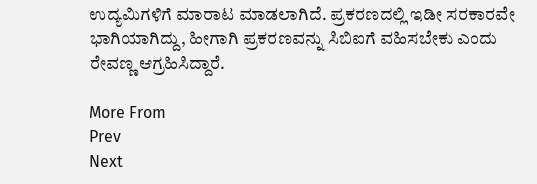ಉದ್ಯಮಿಗಳಿಗೆ ಮಾರಾಟ ಮಾಡಲಾಗಿದೆ. ಪ್ರಕರಣದಲ್ಲಿ ಇಡೀ ಸರಕಾರವೇ ಭಾಗಿಯಾಗಿದ್ದು, ಹೀಗಾಗಿ ಪ್ರಕರಣವನ್ನು ಸಿಬಿಐಗೆ ವಹಿಸಬೇಕು ಎಂದು ರೇವಣ್ಣ ಆಗ್ರಹಿಸಿದ್ದಾರೆ.

More From
Prev
Next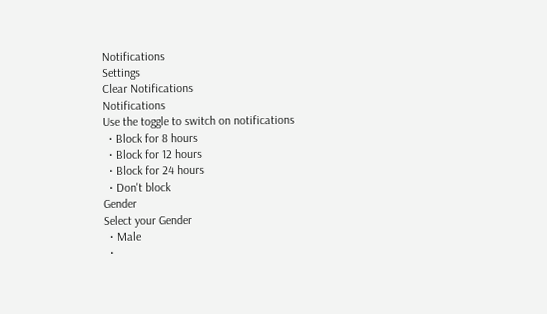Notifications
Settings
Clear Notifications
Notifications
Use the toggle to switch on notifications
  • Block for 8 hours
  • Block for 12 hours
  • Block for 24 hours
  • Don't block
Gender
Select your Gender
  • Male
  •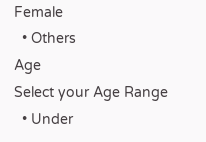Female
  • Others
Age
Select your Age Range
  • Under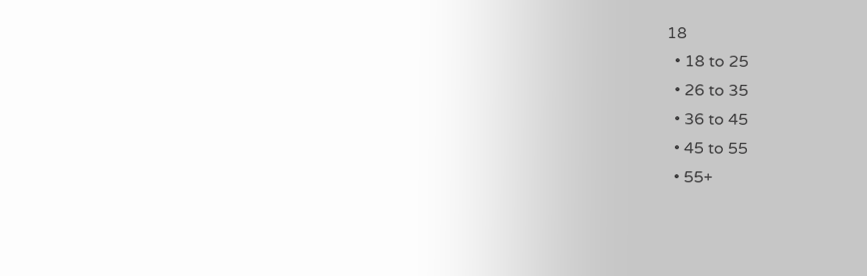18
  • 18 to 25
  • 26 to 35
  • 36 to 45
  • 45 to 55
  • 55+